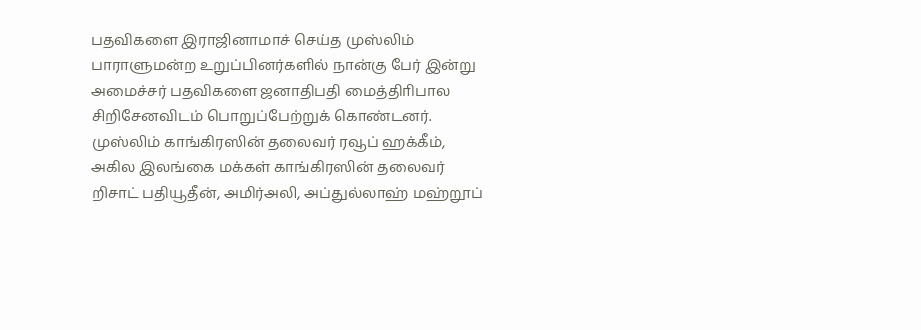பதவிகளை இராஜினாமாச் செய்த முஸ்லிம் பாராளுமன்ற உறுப்பினர்களில் நான்கு பேர் இன்று அமைச்சர் பதவிகளை ஜனாதிபதி மைத்திாிபால சிறிசேனவிடம் பொறுப்பேற்றுக் கொண்டனர்.
முஸ்லிம் காங்கிரஸின் தலைவர் ரவூப் ஹக்கீம், அகில இலங்கை மக்கள் காங்கிரஸின் தலைவர் றிசாட் பதியூதீன், அமிர்அலி, அப்துல்லாஹ் மஹ்றூப்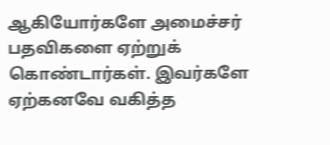ஆகியோர்களே அமைச்சர் பதவிகளை ஏற்றுக் கொண்டார்கள். இவர்களே ஏற்கனவே வகித்த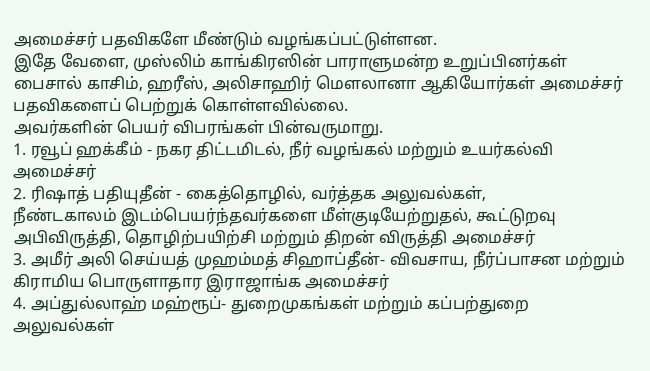அமைச்சர் பதவிகளே மீண்டும் வழங்கப்பட்டுள்ளன.
இதே வேளை, முஸ்லிம் காங்கிரஸின் பாராளுமன்ற உறுப்பினர்கள் பைசால் காசிம், ஹரீஸ், அலிசாஹிர் மௌலானா ஆகியோர்கள் அமைச்சர் பதவிகளைப் பெற்றுக் கொள்ளவில்லை.
அவர்களின் பெயர் விபரங்கள் பின்வருமாறு.
1. ரவூப் ஹக்கீம் - நகர திட்டமிடல், நீர் வழங்கல் மற்றும் உயர்கல்வி அமைச்சர்
2. ரிஷாத் பதியுதீன் - கைத்தொழில், வர்த்தக அலுவல்கள்,
நீண்டகாலம் இடம்பெயர்ந்தவர்களை மீள்குடியேற்றுதல், கூட்டுறவு அபிவிருத்தி, தொழிற்பயிற்சி மற்றும் திறன் விருத்தி அமைச்சர்
3. அமீர் அலி செய்யத் முஹம்மத் சிஹாப்தீன்- விவசாய, நீர்ப்பாசன மற்றும் கிராமிய பொருளாதார இராஜாங்க அமைச்சர்
4. அப்துல்லாஹ் மஹ்ரூப்- துறைமுகங்கள் மற்றும் கப்பற்துறை அலுவல்கள்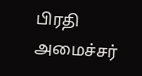பிரதி அமைச்சர்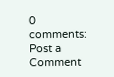0 comments:
Post a Comment